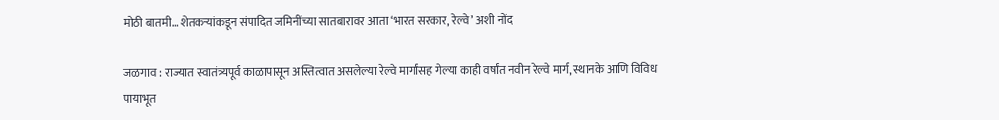मोठी बातमी… शेतकऱ्यांकडून संपादित जमिनींच्या सातबारावर आता ‘भारत सरकार, रेल्वे’ अशी नोंद

जळगाव : राज्यात स्वातंत्र्यपूर्व काळापासून अस्तित्वात असलेल्या रेल्वे मार्गांसह गेल्या काही वर्षांत नवीन रेल्वे मार्ग, स्थानके आणि विविध पायाभूत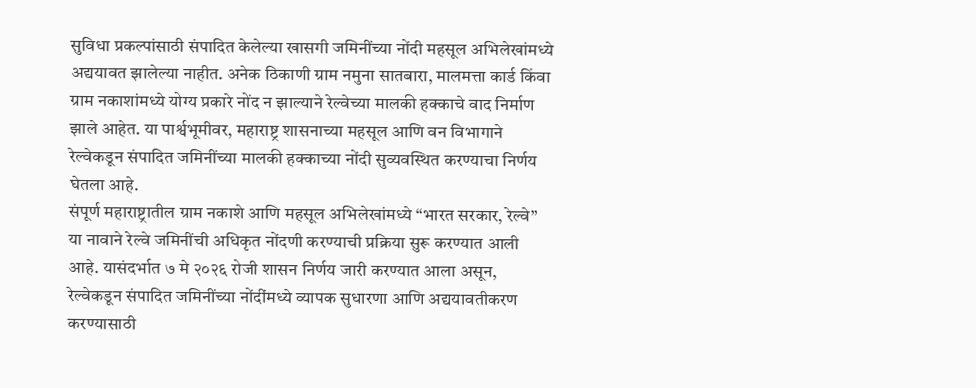सुविधा प्रकल्पांसाठी संपादित केलेल्या खासगी जमिनींच्या नोंदी महसूल अभिलेखांमध्ये अद्ययावत झालेल्या नाहीत. अनेक ठिकाणी ग्राम नमुना सातबारा, मालमत्ता कार्ड किंवा ग्राम नकाशांमध्ये योग्य प्रकारे नोंद न झाल्याने रेल्वेच्या मालकी हक्काचे वाद निर्माण झाले आहेत. या पार्श्वभूमीवर, महाराष्ट्र शासनाच्या महसूल आणि वन विभागाने रेल्वेकडून संपादित जमिनींच्या मालकी हक्काच्या नोंदी सुव्यवस्थित करण्याचा निर्णय घेतला आहे.
संपूर्ण महाराष्ट्रातील ग्राम नकाशे आणि महसूल अभिलेखांमध्ये “भारत सरकार, रेल्वे” या नावाने रेल्वे जमिनींची अधिकृत नोंदणी करण्याची प्रक्रिया सुरू करण्यात आली आहे. यासंदर्भात ७ मे २०२६ रोजी शासन निर्णय जारी करण्यात आला असून, रेल्वेकडून संपादित जमिनींच्या नोंदींमध्ये व्यापक सुधारणा आणि अद्ययावतीकरण करण्यासाठी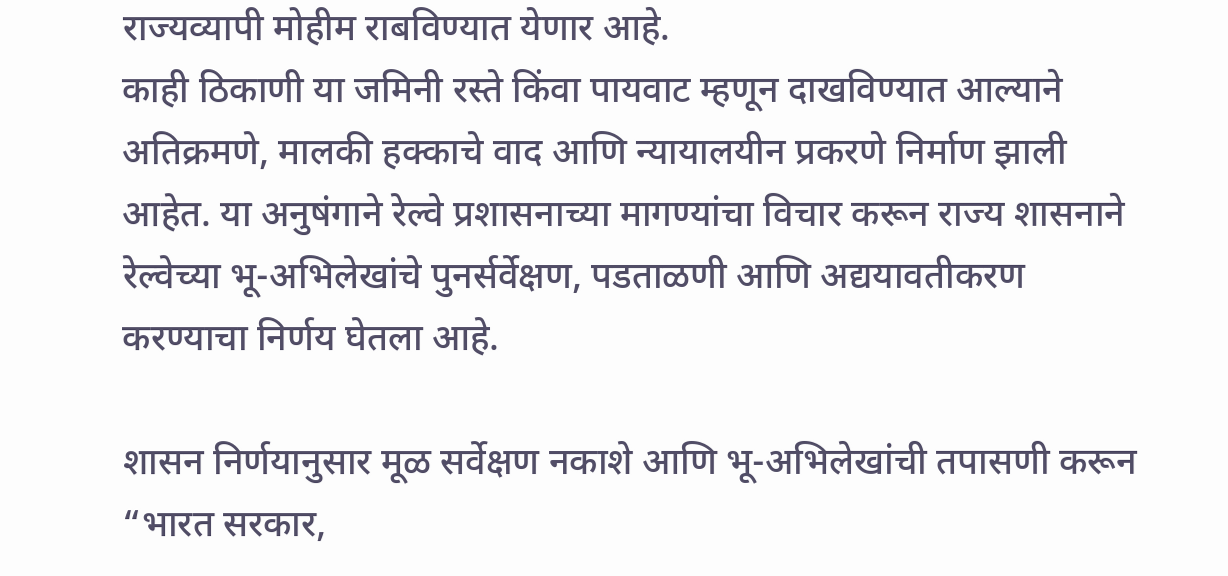राज्यव्यापी मोहीम राबविण्यात येणार आहे.
काही ठिकाणी या जमिनी रस्ते किंवा पायवाट म्हणून दाखविण्यात आल्याने अतिक्रमणे, मालकी हक्काचे वाद आणि न्यायालयीन प्रकरणे निर्माण झाली आहेत. या अनुषंगाने रेल्वे प्रशासनाच्या मागण्यांचा विचार करून राज्य शासनाने रेल्वेच्या भू-अभिलेखांचे पुनर्सर्वेक्षण, पडताळणी आणि अद्ययावतीकरण करण्याचा निर्णय घेतला आहे.

शासन निर्णयानुसार मूळ सर्वेक्षण नकाशे आणि भू-अभिलेखांची तपासणी करून “भारत सरकार,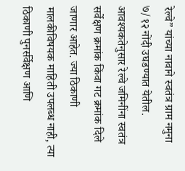रेल्वे” यांच्या नावाने स्वतंत्र ग्राम नमुना ७/१२ नोंदी उघडण्यात येतील. आवश्यकतेनुसार रेल्वे जमिनींना स्वतंत्र सर्वेक्षण क्रमांक किंवा गट क्रमांक दिले जाणार आहेत. ज्या ठिकाणी मालकीविषयक माहिती उपलब्ध नाही, त्या ठिकाणी पुनर्सर्वेक्षण आणि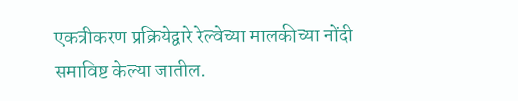एकत्रीकरण प्रक्रियेद्वारे रेल्वेच्या मालकीच्या नोंदी समाविष्ट केल्या जातील.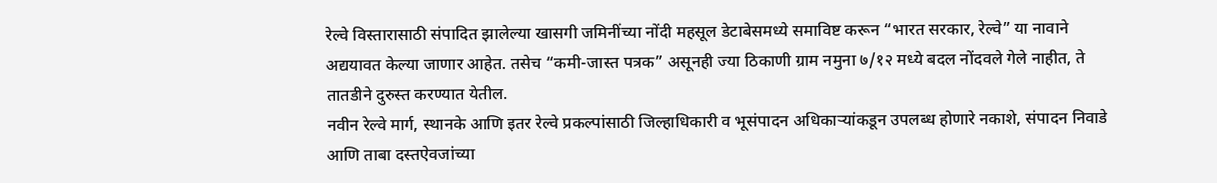रेल्वे विस्तारासाठी संपादित झालेल्या खासगी जमिनींच्या नोंदी महसूल डेटाबेसमध्ये समाविष्ट करून “भारत सरकार, रेल्वे” या नावाने अद्ययावत केल्या जाणार आहेत. तसेच “कमी-जास्त पत्रक” असूनही ज्या ठिकाणी ग्राम नमुना ७/१२ मध्ये बदल नोंदवले गेले नाहीत, ते तातडीने दुरुस्त करण्यात येतील.
नवीन रेल्वे मार्ग, स्थानके आणि इतर रेल्वे प्रकल्पांसाठी जिल्हाधिकारी व भूसंपादन अधिकाऱ्यांकडून उपलब्ध होणारे नकाशे, संपादन निवाडे आणि ताबा दस्तऐवजांच्या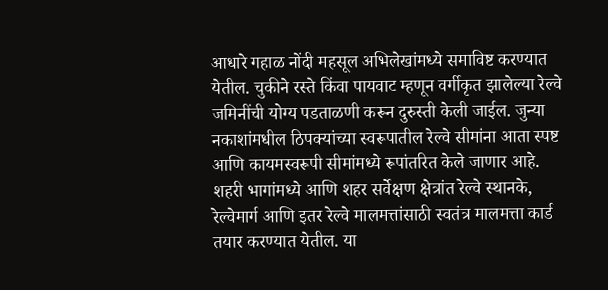आधारे गहाळ नोंदी महसूल अभिलेखांमध्ये समाविष्ट करण्यात येतील. चुकीने रस्ते किंवा पायवाट म्हणून वर्गीकृत झालेल्या रेल्वे जमिनींची योग्य पडताळणी करून दुरुस्ती केली जाईल. जुन्या नकाशांमधील ठिपक्यांच्या स्वरूपातील रेल्वे सीमांना आता स्पष्ट आणि कायमस्वरूपी सीमांमध्ये रूपांतरित केले जाणार आहे.
शहरी भागांमध्ये आणि शहर सर्वेक्षण क्षेत्रांत रेल्वे स्थानके, रेल्वेमार्ग आणि इतर रेल्वे मालमत्तांसाठी स्वतंत्र मालमत्ता कार्ड तयार करण्यात येतील. या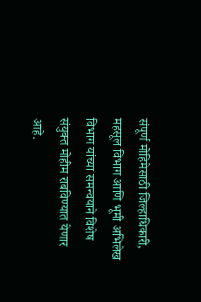संपूर्ण मोहिमेसाठी जिल्हाधिकारी, महसूल विभाग आणि भूमी अभिलेख विभाग यांच्या समन्वयाने विशेष संयुक्त मोहीम राबविण्यात येणार आहे.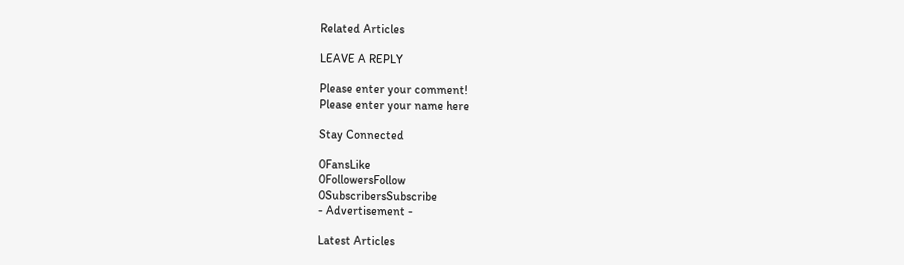Related Articles

LEAVE A REPLY

Please enter your comment!
Please enter your name here

Stay Connected

0FansLike
0FollowersFollow
0SubscribersSubscribe
- Advertisement -

Latest Articles